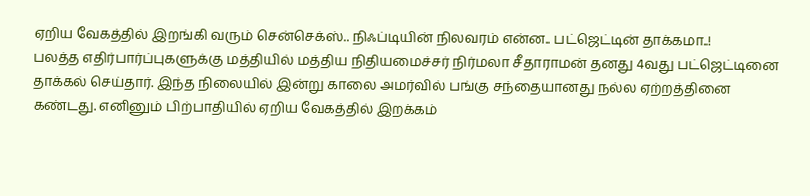ஏறிய வேகத்தில் இறங்கி வரும் சென்செக்ஸ்.. நிஃப்டியின் நிலவரம் என்ன.. பட்ஜெட்டின் தாக்கமா..!
பலத்த எதிர்பார்ப்புகளுக்கு மத்தியில் மத்திய நிதியமைச்சர் நிர்மலா சீதாராமன் தனது 4வது பட்ஜெட்டினை தாக்கல் செய்தார். இந்த நிலையில் இன்று காலை அமர்வில் பங்கு சந்தையானது நல்ல ஏற்றத்தினை கண்டது. எனினும் பிற்பாதியில் ஏறிய வேகத்தில் இறக்கம்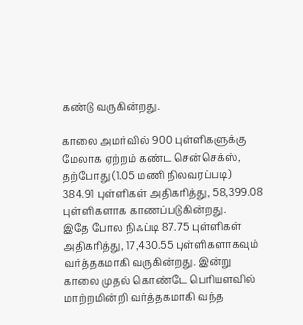கண்டு வருகின்றது.

காலை அமர்வில் 900 புள்ளிகளுக்கு மேலாக ஏற்றம் கண்ட சென்செக்ஸ், தற்போது (1.05 மணி நிலவரப்படி) 384.91 புள்ளிகள் அதிகரித்து, 58,399.08 புள்ளிகளாக காணப்படுகின்றது.
இதே போல நிஃப்டி 87.75 புள்ளிகள் அதிகரித்து, 17,430.55 புள்ளிகளாகவும் வர்த்தகமாகி வருகின்றது. இன்று காலை முதல் கொண்டே பெரியளவில் மாற்றமின்றி வர்த்தகமாகி வந்த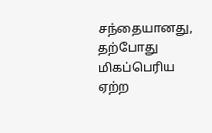சந்தையானது, தற்போது மிகப்பெரிய ஏற்ற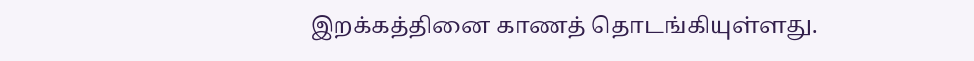இறக்கத்தினை காணத் தொடங்கியுள்ளது.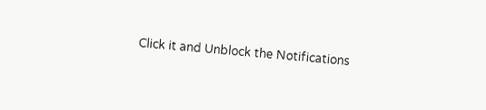Click it and Unblock the Notifications